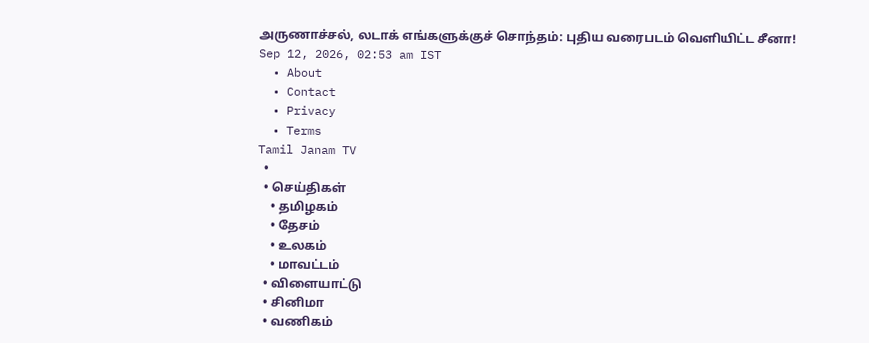அருணாச்சல், லடாக் எங்களுக்குச் சொந்தம்: புதிய வரைபடம் வெளியிட்ட சீனா!
Sep 12, 2026, 02:53 am IST
  • About
  • Contact
  • Privacy
  • Terms
Tamil Janam TV
  •
  • செய்திகள்
    • தமிழகம்
    • தேசம்
    • உலகம்
    • மாவட்டம்
  • விளையாட்டு
  • சினிமா
  • வணிகம்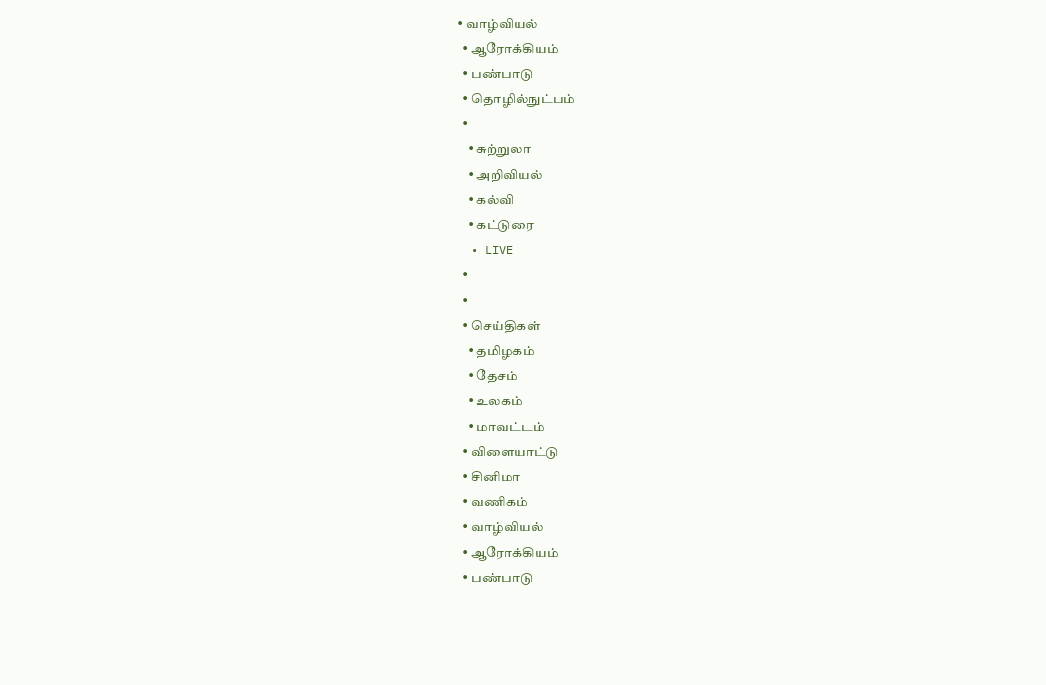• வாழ்வியல்
  • ஆரோக்கியம்
  • பண்பாடு
  • தொழில்நுட்பம்
  •
    • சுற்றுலா
    • அறிவியல்
    • கல்வி
    • கட்டுரை
  • LIVE
  •
  •
  • செய்திகள்
    • தமிழகம்
    • தேசம்
    • உலகம்
    • மாவட்டம்
  • விளையாட்டு
  • சினிமா
  • வணிகம்
  • வாழ்வியல்
  • ஆரோக்கியம்
  • பண்பாடு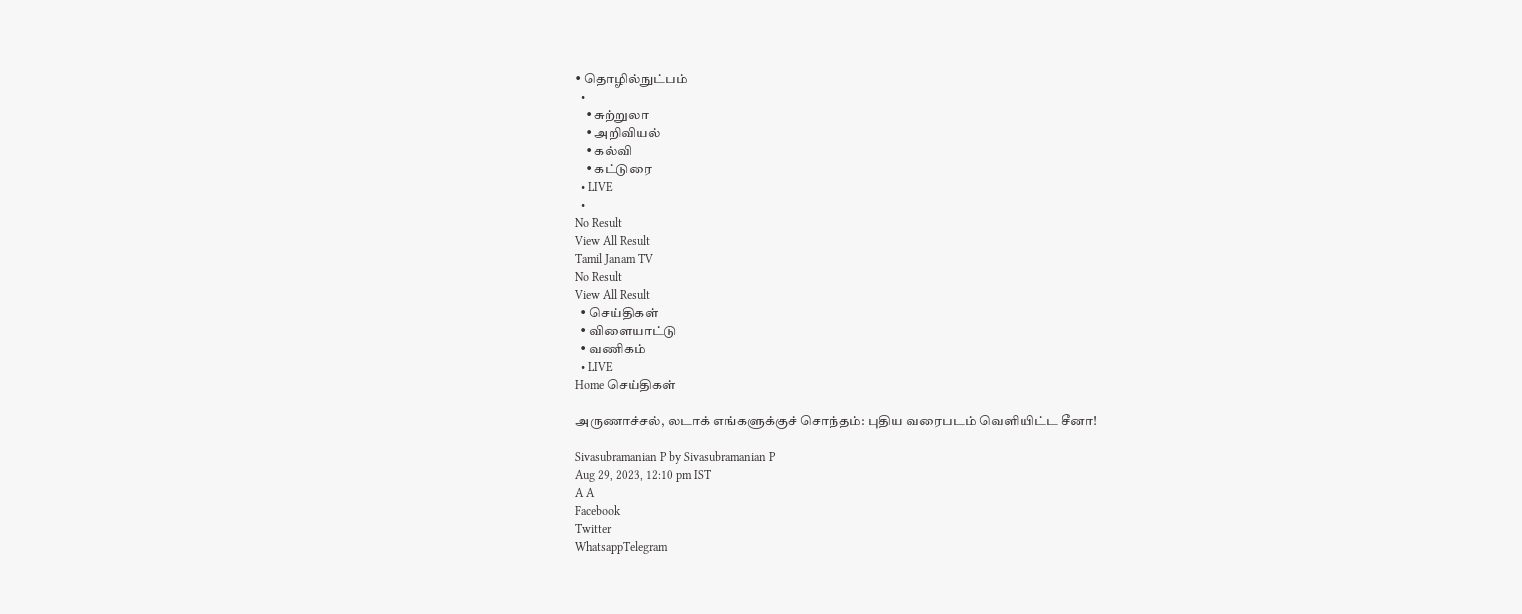• தொழில்நுட்பம்
  •
    • சுற்றுலா
    • அறிவியல்
    • கல்வி
    • கட்டுரை
  • LIVE
  •
No Result
View All Result
Tamil Janam TV
No Result
View All Result
  • செய்திகள்
  • விளையாட்டு
  • வணிகம்
  • LIVE
Home செய்திகள்

அருணாச்சல், லடாக் எங்களுக்குச் சொந்தம்: புதிய வரைபடம் வெளியிட்ட சீனா!

Sivasubramanian P by Sivasubramanian P
Aug 29, 2023, 12:10 pm IST
A A
Facebook
Twitter
WhatsappTelegram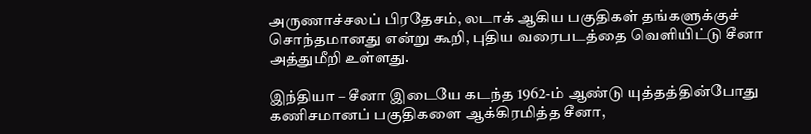அருணாச்சலப் பிரதேசம், லடாக் ஆகிய பகுதிகள் தங்களுக்குச் சொந்தமானது என்று கூறி, புதிய வரைபடத்தை வெளியிட்டு சீனா அத்துமீறி உள்ளது.

இந்தியா – சீனா இடையே கடந்த 1962-ம் ஆண்டு யுத்தத்தின்போது கணிசமானப் பகுதிகளை ஆக்கிரமித்த சீனா,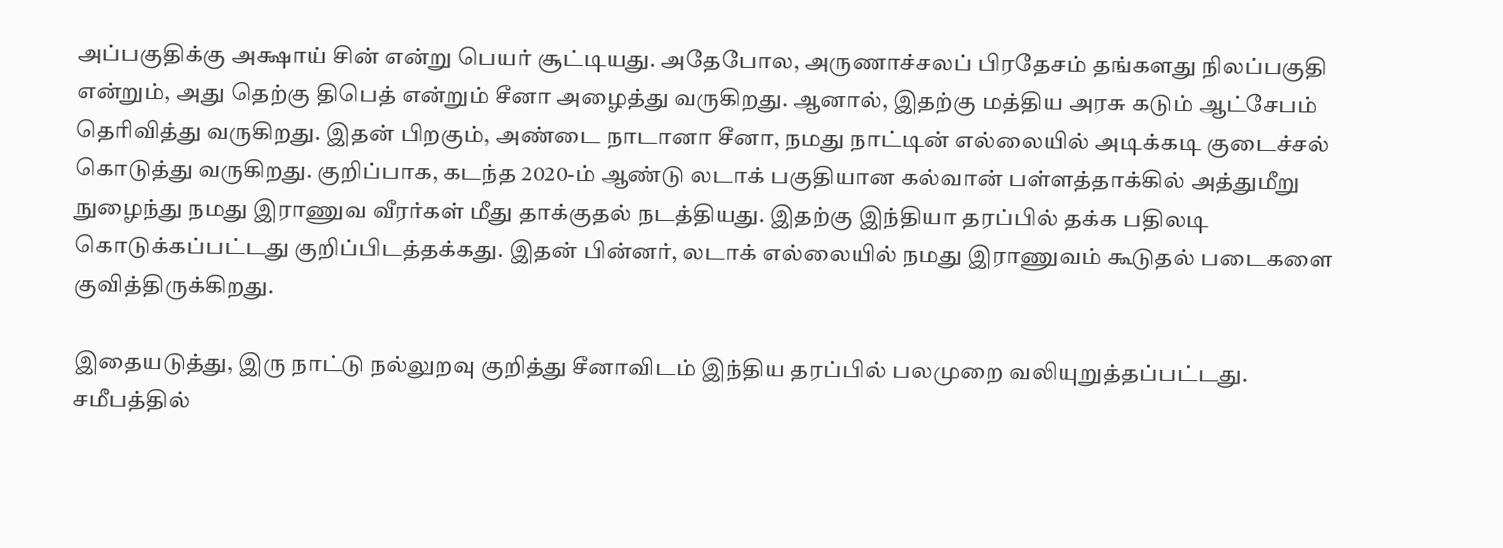அப்பகுதிக்கு அக்ஷாய் சின் என்று பெயர் சூட்டியது. அதேபோல, அருணாச்சலப் பிரதேசம் தங்களது நிலப்பகுதி என்றும், அது தெற்கு திபெத் என்றும் சீனா அழைத்து வருகிறது. ஆனால், இதற்கு மத்திய அரசு கடும் ஆட்சேபம் தெரிவித்து வருகிறது. இதன் பிறகும், அண்டை நாடானா சீனா, நமது நாட்டின் எல்லையில் அடிக்கடி குடைச்சல் கொடுத்து வருகிறது. குறிப்பாக, கடந்த 2020-ம் ஆண்டு லடாக் பகுதியான கல்வான் பள்ளத்தாக்கில் அத்துமீறு நுழைந்து நமது இராணுவ வீரர்கள் மீது தாக்குதல் நடத்தியது. இதற்கு இந்தியா தரப்பில் தக்க பதிலடி கொடுக்கப்பட்டது குறிப்பிடத்தக்கது. இதன் பின்னர், லடாக் எல்லையில் நமது இராணுவம் கூடுதல் படைகளை குவித்திருக்கிறது.

இதையடுத்து, இரு நாட்டு நல்லுறவு குறித்து சீனாவிடம் இந்திய தரப்பில் பலமுறை வலியுறுத்தப்பட்டது. சமீபத்தில்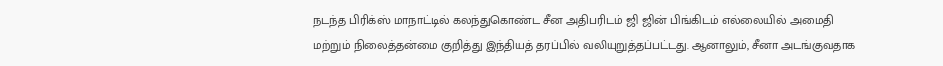நடந்த பிரிக்ஸ் மாநாட்டில் கலந்துகொண்ட சீன அதிபரிடம் ஜி ஜின் பிங்கிடம் எல்லையில் அமைதி மற்றும் நிலைத்தன்மை குறித்து இந்தியத் தரப்பில் வலியுறுத்தப்பட்டது. ஆனாலும், சீனா அடங்குவதாக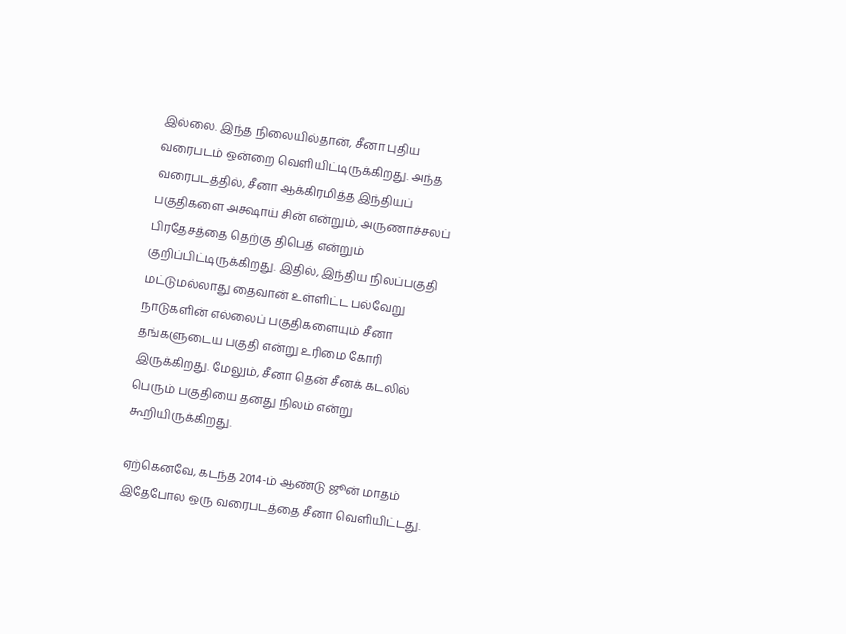இல்லை. இந்த நிலையில்தான், சீனா புதிய வரைபடம் ஒன்றை வெளியிட்டிருக்கிறது. அந்த வரைபடத்தில், சீனா ஆக்கிரமித்த இந்தியப் பகுதிகளை அக்ஷாய் சின் என்றும், அருணாச்சலப் பிரதேசத்தை தெற்கு திபெத் என்றும் குறிப்பிட்டிருக்கிறது. இதில், இந்திய நிலப்பகுதி மட்டுமல்லாது தைவான் உள்ளிட்ட பல்வேறு நாடுகளின் எல்லைப் பகுதிகளையும் சீனா தங்களுடைய பகுதி என்று உரிமை கோரி இருக்கிறது. மேலும், சீனா தென் சீனக் கடலில் பெரும் பகுதியை தனது நிலம் என்று கூறியிருக்கிறது.

ஏற்கெனவே, கடந்த 2014-ம் ஆண்டு ஜூன் மாதம் இதேபோல ஒரு வரைபடத்தை சீனா வெளியிட்டது.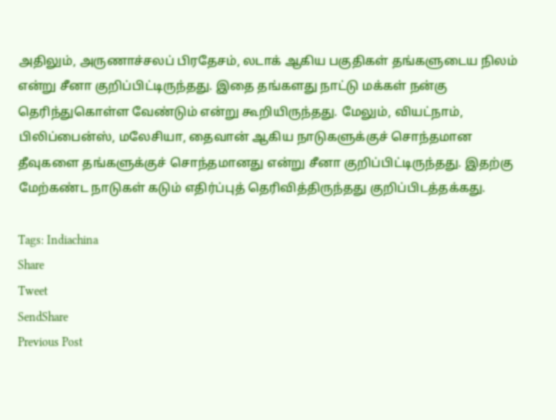அதிலும், அருணாச்சலப் பிரதேசம், லடாக் ஆகிய பகுதிகள் தங்களுடைய நிலம் என்று சீனா குறிப்பிட்டிருந்தது. இதை தங்களது நாட்டு மக்கள் நன்கு தெரிந்துகொள்ள வேண்டும் என்று கூறியிருந்தது. மேலும், வியட்நாம், பிலிப்பைன்ஸ், மலேசியா, தைவான் ஆகிய நாடுகளுக்குச் சொந்தமான தீவுகளை தங்களுக்குச் சொந்தமானது என்று சீனா குறிப்பிட்டிருந்தது. இதற்கு மேற்கண்ட நாடுகள் கடும் எதிர்ப்புத் தெரிவித்திருந்தது குறிப்பிடத்தக்கது.

Tags: Indiachina
Share
Tweet
SendShare
Previous Post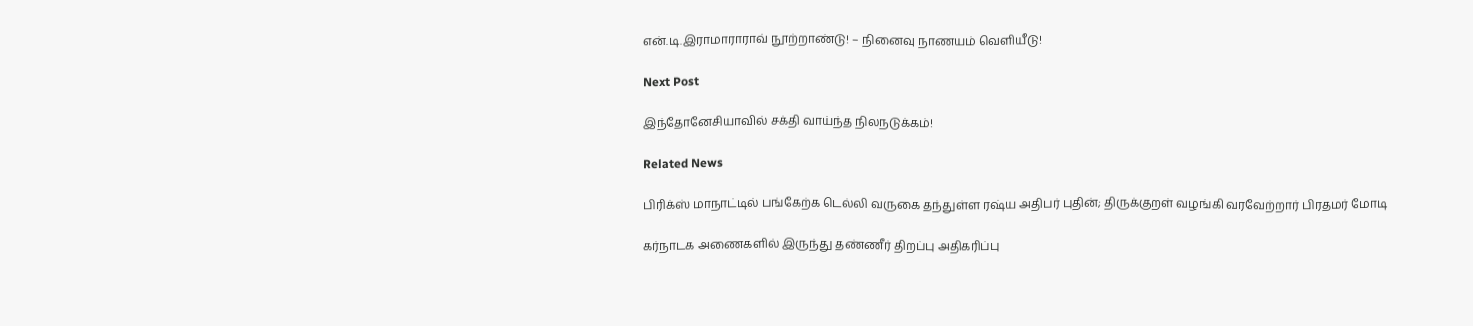என்.டி.இராமாராராவ் நூற்றாண்டு! – நினைவு நாணயம் வெளியீடு!

Next Post

இந்தோனேசியாவில் சக்தி வாய்ந்த நிலநடுக்கம்!

Related News

பிரிக்ஸ் மாநாட்டில் பங்கேற்க டெல்லி வருகை தந்துள்ள ரஷ்ய அதிபர் புதின்; திருக்குறள் வழங்கி வரவேற்றார் பிரதமர் மோடி

கர்நாடக அணைகளில் இருந்து தண்ணீர் திறப்பு அதிகரிப்பு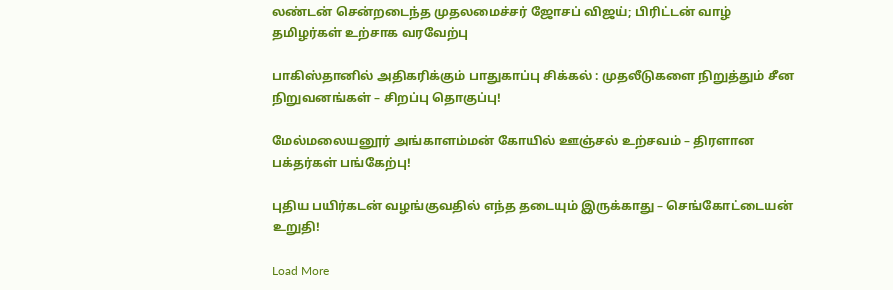லண்டன் சென்றடைந்த முதலமைச்சர் ஜோசப் விஜய்; பிரிட்டன் வாழ் தமிழர்கள் உற்சாக வரவேற்பு

பாகிஸ்தானில் அதிகரிக்கும் பாதுகாப்பு சிக்கல் : முதலீடுகளை நிறுத்தும் சீன நிறுவனங்கள் – சிறப்பு தொகுப்பு!

மேல்மலையனூர் அங்காளம்மன் கோயில் ஊஞ்சல் உற்சவம் – திரளான பக்தர்கள் பங்கேற்பு!

புதிய பயிர்கடன் வழங்குவதில் எந்த தடையும் இருக்காது – செங்கோட்டையன் உறுதி!

Load More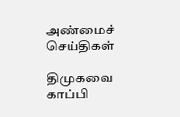அண்மைச் செய்திகள்

திமுகவை காப்பி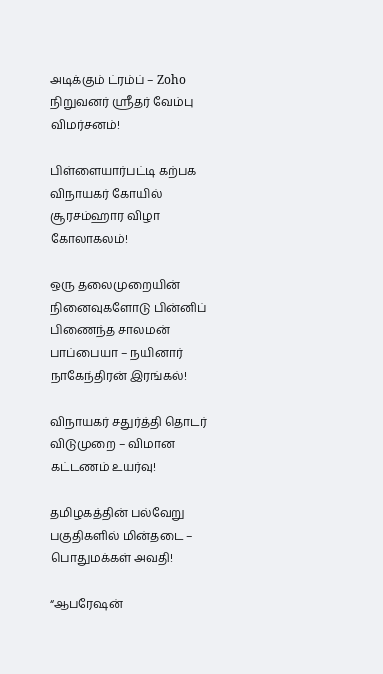அடிக்கும் ட்ரம்ப் – Zoho நிறுவனர் ஸ்ரீதர் வேம்பு விமர்சனம்!

பிள்ளையார்பட்டி கற்பக விநாயகர் கோயில் சூரசம்ஹார விழா கோலாகலம்!

ஒரு தலைமுறையின் நினைவுகளோடு பின்னிப் பிணைந்த சாலமன் பாப்பையா – நயினார் நாகேந்திரன் இரங்கல்!

விநாயகர் சதுர்த்தி தொடர் விடுமுறை – விமான கட்டணம் உயர்வு!

தமிழகத்தின் பல்வேறு பகுதிகளில் மின்தடை – பொதுமக்கள் அவதி!

“ஆபரேஷன்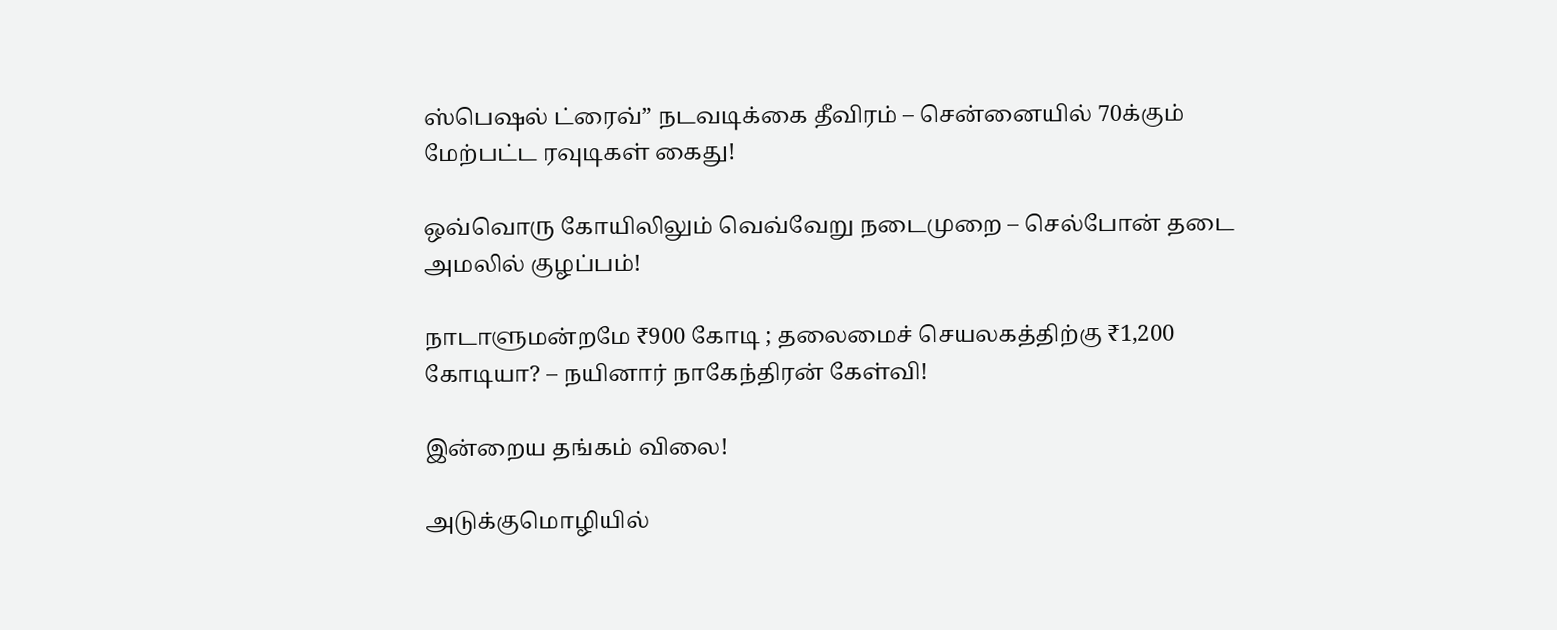ஸ்பெஷல் ட்ரைவ்” நடவடிக்கை தீவிரம் – சென்னையில் 70க்கும் மேற்பட்ட ரவுடிகள் கைது!

ஒவ்வொரு கோயிலிலும் வெவ்வேறு நடைமுறை – செல்போன் தடை அமலில் குழப்பம்!

நாடாளுமன்றமே ₹900 கோடி ; தலைமைச் செயலகத்திற்கு ₹1,200 கோடியா? – நயினார் நாகேந்திரன் கேள்வி!

இன்றைய தங்கம் விலை!

அடுக்குமொழியில்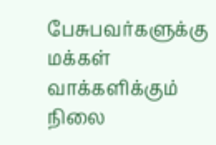பேசுபவர்களுக்கு மக்கள் வாக்களிக்கும் நிலை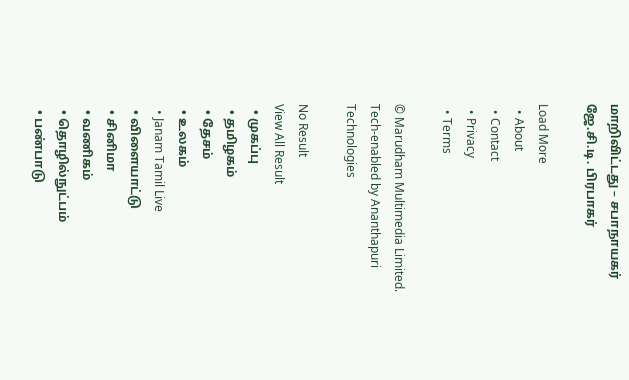மாறிவிட்டது – சபாநாயகர் ஜே.சி.டி. பிரபாகர்

Load More
  • About
  • Contact
  • Privacy
  • Terms

© Marudham Multimedia Limited.
Tech-enabled by Ananthapuri Technologies

No Result
View All Result
  • முகப்பு
  • தமிழகம்
  • தேசம்
  • உலகம்
  • Janam Tamil Live
  • விளையாட்டு
  • சினிமா
  • வணிகம்
  • தொழில்நுட்பம்
  • பண்பாடு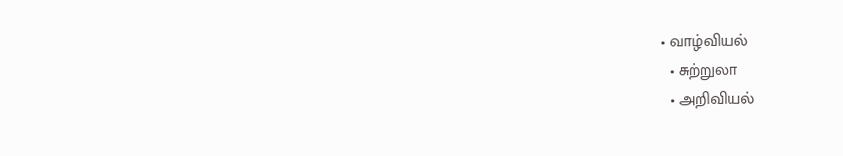• வாழ்வியல்
  • சுற்றுலா
  • அறிவியல்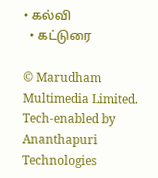• கல்வி
  • கட்டுரை

© Marudham Multimedia Limited.
Tech-enabled by Ananthapuri Technologies